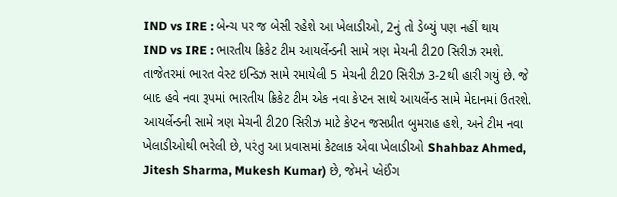IND vs IRE : બેન્ચ પર જ બેસી રહેશે આ ખેલાડીઓ, 2નું તો ડેબ્યું પણ નહીં થાય
IND vs IRE : ભારતીય ક્રિકેટ ટીમ આયર્લેન્ડની સામે ત્રણ મેચની ટી20 સિરીઝ રમશે. તાજેતરમાં ભારત વેસ્ટ ઇન્ડિઝ સામે રમાયેલી 5 મેચની ટી20 સિરીઝ 3-2થી હારી ગયું છે. જે બાદ હવે નવા રૂપમાં ભારતીય ક્રિકેટ ટીમ એક નવા કેપ્ટન સાથે આયર્લેન્ડ સામે મેદાનમાં ઉતરશે.
આયર્લેન્ડની સામે ત્રણ મેચની ટી20 સિરીઝ માટે કેપ્ટન જસપ્રીત બુમરાહ હશે, અને ટીમ નવા ખેલાડીઓથી ભરેલી છે, પરંતુ આ પ્રવાસમાં કેટલાક એવા ખેલાડીઓ Shahbaz Ahmed, Jitesh Sharma, Mukesh Kumar) છે, જેમને પ્લેઈંગ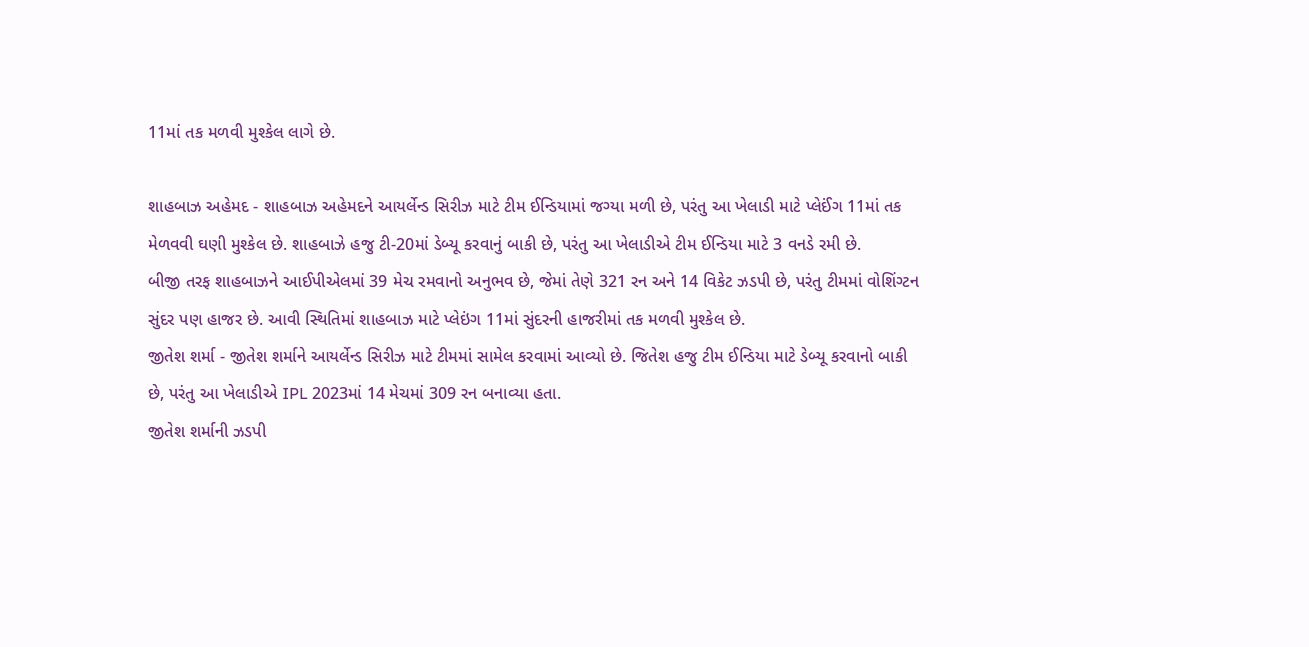11માં તક મળવી મુશ્કેલ લાગે છે.

શાહબાઝ અહેમદ - શાહબાઝ અહેમદને આયર્લેન્ડ સિરીઝ માટે ટીમ ઈન્ડિયામાં જગ્યા મળી છે, પરંતુ આ ખેલાડી માટે પ્લેઈંગ 11માં તક મેળવવી ઘણી મુશ્કેલ છે. શાહબાઝે હજુ ટી-20માં ડેબ્યૂ કરવાનું બાકી છે, પરંતુ આ ખેલાડીએ ટીમ ઈન્ડિયા માટે 3 વનડે રમી છે.
બીજી તરફ શાહબાઝને આઈપીએલમાં 39 મેચ રમવાનો અનુભવ છે, જેમાં તેણે 321 રન અને 14 વિકેટ ઝડપી છે, પરંતુ ટીમમાં વોશિંગ્ટન સુંદર પણ હાજર છે. આવી સ્થિતિમાં શાહબાઝ માટે પ્લેઇંગ 11માં સુંદરની હાજરીમાં તક મળવી મુશ્કેલ છે.
જીતેશ શર્મા - જીતેશ શર્માને આયર્લેન્ડ સિરીઝ માટે ટીમમાં સામેલ કરવામાં આવ્યો છે. જિતેશ હજુ ટીમ ઈન્ડિયા માટે ડેબ્યૂ કરવાનો બાકી છે, પરંતુ આ ખેલાડીએ IPL 2023માં 14 મેચમાં 309 રન બનાવ્યા હતા.
જીતેશ શર્માની ઝડપી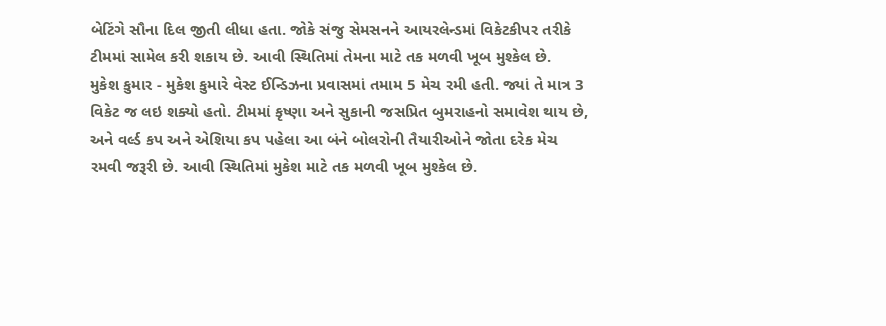બેટિંગે સૌના દિલ જીતી લીધા હતા. જોકે સંજુ સેમસનને આયરલેન્ડમાં વિકેટકીપર તરીકે ટીમમાં સામેલ કરી શકાય છે. આવી સ્થિતિમાં તેમના માટે તક મળવી ખૂબ મુશ્કેલ છે.
મુકેશ કુમાર - મુકેશ કુમારે વેસ્ટ ઈન્ડિઝના પ્રવાસમાં તમામ 5 મેચ રમી હતી. જ્યાં તે માત્ર 3 વિકેટ જ લઇ શક્યો હતો. ટીમમાં કૃષ્ણા અને સુકાની જસપ્રિત બુમરાહનો સમાવેશ થાય છે, અને વર્લ્ડ કપ અને એશિયા કપ પહેલા આ બંને બોલરોની તૈયારીઓને જોતા દરેક મેચ રમવી જરૂરી છે. આવી સ્થિતિમાં મુકેશ માટે તક મળવી ખૂબ મુશ્કેલ છે.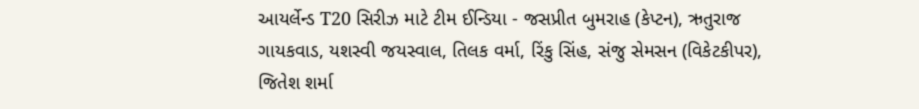આયર્લેન્ડ T20 સિરીઝ માટે ટીમ ઈન્ડિયા - જસપ્રીત બુમરાહ (કેપ્ટન), ઋતુરાજ ગાયકવાડ, યશસ્વી જયસ્વાલ, તિલક વર્મા, રિંકુ સિંહ, સંજુ સેમસન (વિકેટકીપર), જિતેશ શર્મા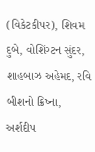(વિકેટકીપર), શિવમ દુબે, વોશિંગ્ટન સુંદર, શાહબાઝ અહેમદ, રવિ બીશનો ક્રિષ્ના, અર્શદીપ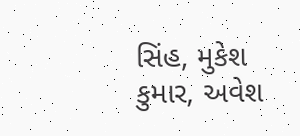સિંહ, મુકેશ કુમાર, અવેશ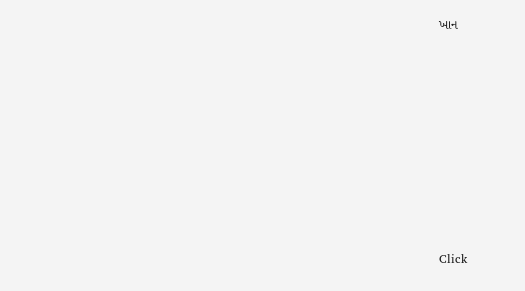ખાન












Click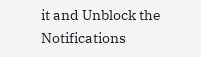it and Unblock the Notifications